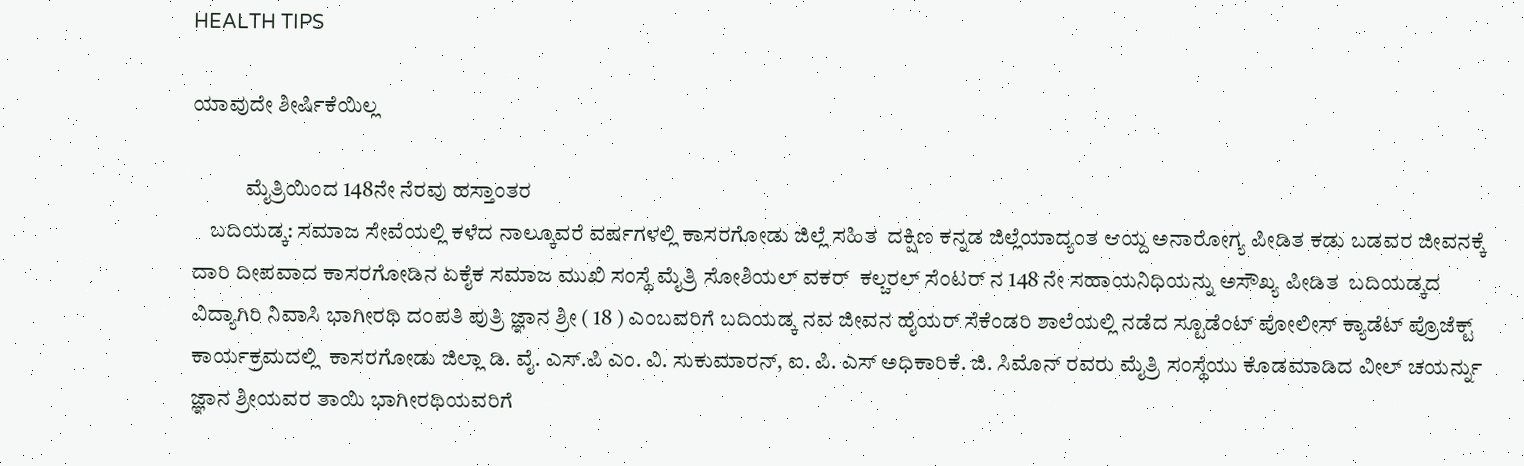HEALTH TIPS

ಯಾವುದೇ ಶೀರ್ಷಿಕೆಯಿಲ್ಲ

            ಮೈತ್ರಿಯಿಂದ 148ನೇ ನೆರವು ಹಸ್ತಾಂತರ
    ಬದಿಯಡ್ಕ: ಸಮಾಜ ಸೇವೆಯಲ್ಲಿ ಕಳೆದ ನಾಲ್ಕೂವರೆ ವರ್ಷಗಳಲ್ಲಿ ಕಾಸರಗೋಡು ಜಿಲ್ಲೆ ಸಹಿತ  ದಕ್ಷಿಣ ಕನ್ನಡ ಜಿಲ್ಲೆಯಾದ್ಯಂತ ಆಯ್ದ ಅನಾರೋಗ್ಯ ಪೀಡಿತ ಕಡು ಬಡವರ ಜೀವನಕ್ಕೆ ದಾರಿ ದೀಪವಾದ ಕಾಸರಗೋಡಿನ ಏಕೈಕ ಸಮಾಜ ಮುಖಿ ಸಂಸ್ಥೆ ಮೈತ್ರಿ ಸೋಶಿಯಲ್ ವಕರ್  ಕಲ್ಚರಲ್ ಸೆಂಟರ್ ನ 148 ನೇ ಸಹಾಯನಿಧಿಯನ್ನು ಅಸೌಖ್ಯ ಪೀಡಿತ  ಬದಿಯಡ್ಕದ ವಿದ್ಯಾಗಿರಿ ನಿವಾಸಿ ಭಾಗೀರಥಿ ದಂಪತಿ ಪುತ್ರಿ ಜ್ಞಾನ ಶ್ರೀ ( 18 ) ಎಂಬವರಿಗೆ ಬದಿಯಡ್ಕ ನವ ಜೀವನ ಹೈಯರ್ ಸೆಕೆಂಡರಿ ಶಾಲೆಯಲ್ಲಿ ನಡೆದ ಸ್ಟೂಡೆಂಟ್ ಪೋಲೀಸ್ ಕ್ಯಾಡೆಟ್ ಪ್ರೊಜೆಕ್ಟ್ ಕಾರ್ಯಕ್ರಮದಲ್ಲಿ  ಕಾಸರಗೋಡು ಜಿಲ್ಲಾ ಡಿ. ವೈ. ಎಸ್.ಪಿ ಎಂ. ವಿ. ಸುಕುಮಾರನ್, ಐ. ಪಿ. ಎಸ್ ಅಧಿಕಾರಿಕೆ. ಜಿ. ಸಿಮೊನ್ ರವರು ಮೈತ್ರಿ ಸಂಸ್ಥೆಯು ಕೊಡಮಾಡಿದ ವೀಲ್ ಚಯರ್ನ್ನು ಜ್ಞಾನ ಶ್ರೀಯವರ ತಾಯಿ ಭಾಗೀರಥಿಯವರಿಗೆ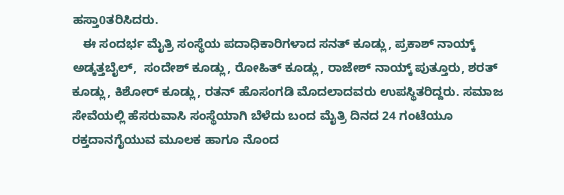ಹಸ್ತಾ0ತರಿಸಿದರು.
   ಈ ಸಂದರ್ಭ ಮೈತ್ರಿ ಸಂಸ್ಥೆಯ ಪದಾಧಿಕಾರಿಗಳಾದ ಸನತ್ ಕೂಡ್ಲು, ಪ್ರಕಾಶ್ ನಾಯ್ಕ್ ಅಡ್ಕತ್ತಬೈಲ್,  ಸಂದೇಶ್ ಕೂಡ್ಲು, ರೋಹಿತ್ ಕೂಡ್ಲು, ರಾಜೇಶ್ ನಾಯ್ಕ್ ಪುತ್ತೂರು, ಶರತ್ ಕೂಡ್ಲು, ಕಿಶೋರ್ ಕೂಡ್ಲು, ರತನ್ ಹೊಸಂಗಡಿ ಮೊದಲಾದವರು ಉಪಸ್ಥಿತರಿದ್ದರು. ಸಮಾಜ ಸೇವೆಯಲ್ಲಿ ಹೆಸರುವಾಸಿ ಸಂಸ್ಥೆಯಾಗಿ ಬೆಳೆದು ಬಂದ ಮೈತ್ರಿ ದಿನದ 24 ಗಂಟೆಯೂ ರಕ್ತದಾನಗೈಯುವ ಮೂಲಕ ಹಾಗೂ ನೊಂದ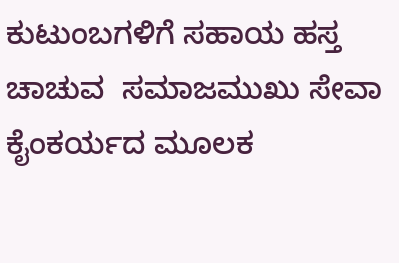ಕುಟುಂಬಗಳಿಗೆ ಸಹಾಯ ಹಸ್ತ ಚಾಚುವ  ಸಮಾಜಮುಖು ಸೇವಾ ಕೈಂಕರ್ಯದ ಮೂಲಕ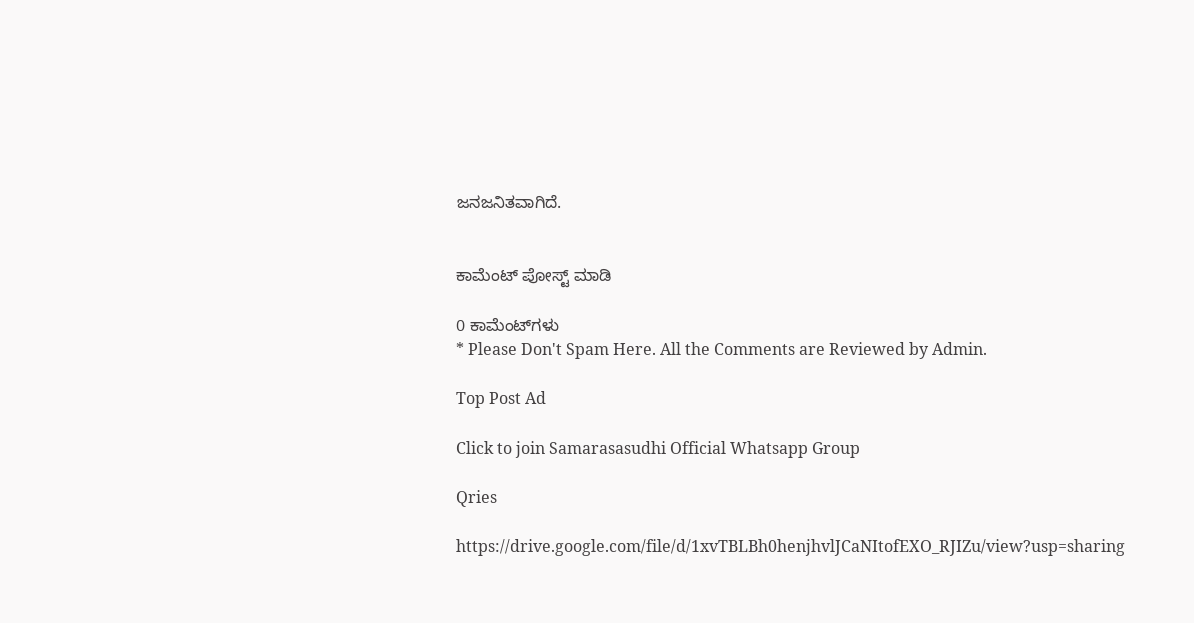ಜನಜನಿತವಾಗಿದೆ.


ಕಾಮೆಂಟ್‌‌ ಪೋಸ್ಟ್‌ ಮಾಡಿ

0 ಕಾಮೆಂಟ್‌ಗಳು
* Please Don't Spam Here. All the Comments are Reviewed by Admin.

Top Post Ad

Click to join Samarasasudhi Official Whatsapp Group

Qries

https://drive.google.com/file/d/1xvTBLBh0henjhvlJCaNItofEXO_RJIZu/view?usp=sharing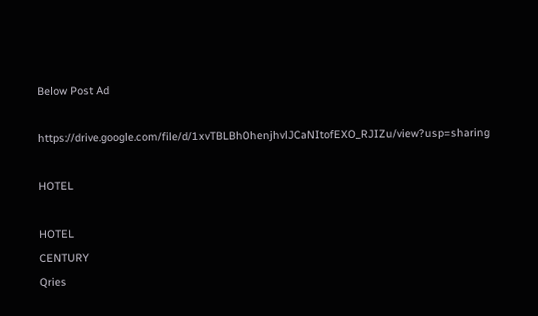Below Post Ad

https://drive.google.com/file/d/1xvTBLBh0henjhvlJCaNItofEXO_RJIZu/view?usp=sharing

HOTEL

HOTEL
CENTURY
Qries